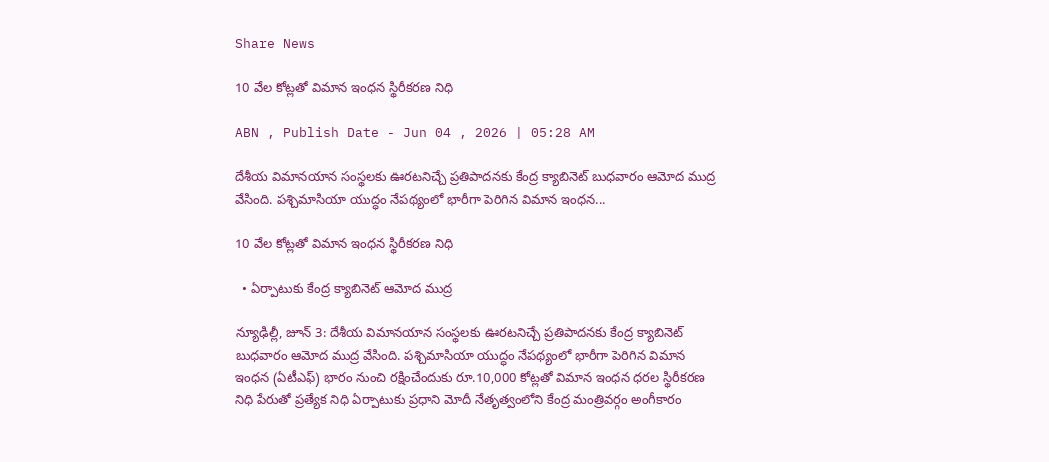Share News

10 వేల కోట్లతో విమాన ఇంధన స్థిరీకరణ నిధి

ABN , Publish Date - Jun 04 , 2026 | 05:28 AM

దేశీయ విమానయాన సంస్థలకు ఊరటనిచ్చే ప్రతిపాదనకు కేంద్ర క్యాబినెట్‌ బుధవారం ఆమోద ముద్ర వేసింది. పశ్చిమాసియా యుద్ధం నేపథ్యంలో భారీగా పెరిగిన విమాన ఇంధన...

10 వేల కోట్లతో విమాన ఇంధన స్థిరీకరణ నిధి

  • ఏర్పాటుకు కేంద్ర క్యాబినెట్‌ ఆమోద ముద్ర

న్యూఢిల్లీ, జూన్‌ 3: దేశీయ విమానయాన సంస్థలకు ఊరటనిచ్చే ప్రతిపాదనకు కేంద్ర క్యాబినెట్‌ బుధవారం ఆమోద ముద్ర వేసింది. పశ్చిమాసియా యుద్ధం నేపథ్యంలో భారీగా పెరిగిన విమాన ఇంధన (ఏటీఎఫ్‌) భారం నుంచి రక్షించేందుకు రూ.10,000 కోట్లతో విమాన ఇంధన ధరల స్థిరీకరణ నిధి పేరుతో ప్రత్యేక నిధి ఏర్పాటుకు ప్రధాని మోదీ నేతృత్వంలోని కేంద్ర మంత్రివర్గం అంగీకారం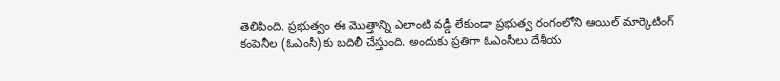తెలిపింది. ప్రభుత్వం ఈ మొత్తాన్ని ఎలాంటి వడ్డీ లేకుండా ప్రభుత్వ రంగంలోని ఆయిల్‌ మార్కెటింగ్‌ కంపెనీల (ఓఎంసీ)కు బదిలీ చేస్తుంది. అందుకు ప్రతిగా ఓఎంసీలు దేశీయ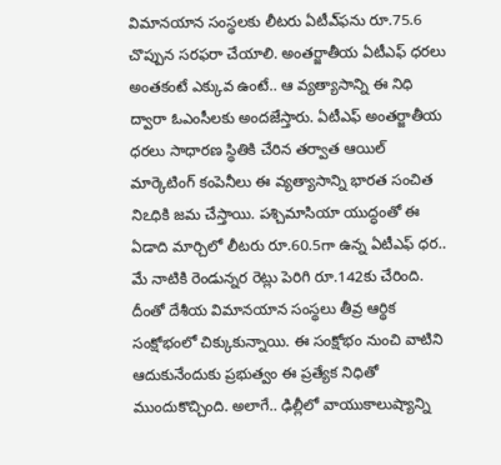విమానయాన సంస్థలకు లీటరు ఏటీఎ్‌ఫను రూ.75.6 చొప్పున సరఫరా చేయాలి. అంతర్జాతీయ ఏటీఎఫ్‌ ధరలు అంతకంటే ఎక్కువ ఉంటే.. ఆ వ్యత్యాసాన్ని ఈ నిధి ద్వారా ఓఎంసీలకు అందజేస్తారు. ఏటీఎఫ్‌ అంతర్జాతీయ ధరలు సాధారణ స్థితికి చేరిన తర్వాత ఆయిల్‌ మార్కెటింగ్‌ కంపెనీలు ఈ వ్యత్యాసాన్ని భారత సంచిత నిఽధికి జమ చేస్తాయి. పశ్చిమాసియా యుద్ధంతో ఈ ఏడాది మార్చిలో లీటరు రూ.60.5గా ఉన్న ఏటీఎఫ్‌ ధర.. మే నాటికి రెండున్నర రెట్లు పెరిగి రూ.142కు చేరింది. దీంతో దేశీయ విమానయాన సంస్థలు తీవ్ర ఆర్థిక సంక్షోభంలో చిక్కుకున్నాయి. ఈ సంక్షోభం నుంచి వాటిని ఆదుకునేందుకు ప్రభుత్వం ఈ ప్రత్యేక నిధితో ముందుకొచ్చింది. అలాగే.. ఢిల్లీలో వాయుకాలుష్యాన్ని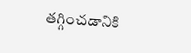తగ్గించడానికి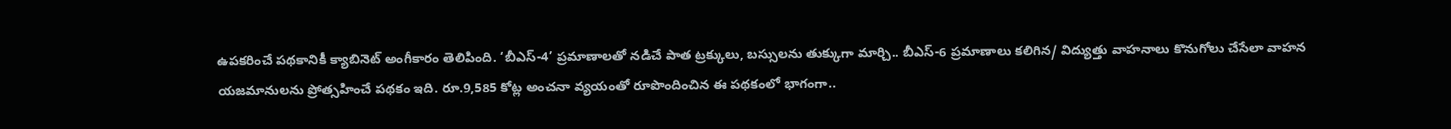ఉపకరించే పథకానికీ క్యాబినెట్‌ అంగీకారం తెలిపింది. ‘బీఎస్‌-4’ ప్రమాణాలతో నడిచే పాత ట్రక్కులు, బస్సులను తుక్కుగా మార్చి.. బీఎస్‌-6 ప్రమాణాలు కలిగిన/ విద్యుత్తు వాహనాలు కొనుగోలు చేసేలా వాహన యజమానులను ప్రోత్సహించే పథకం ఇది. రూ.9,585 కోట్ల అంచనా వ్యయంతో రూపొందించిన ఈ పథకంలో భాగంగా..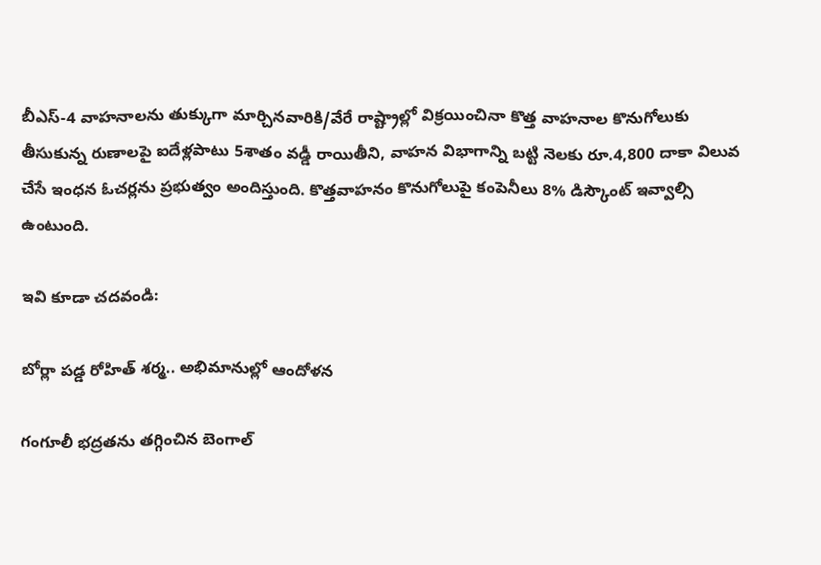బీఎస్‌-4 వాహనాలను తుక్కుగా మార్చినవారికి/వేరే రాష్ట్రాల్లో విక్రయించినా కొత్త వాహనాల కొనుగోలుకు తీసుకున్న రుణాలపై ఐదేళ్లపాటు 5శాతం వడ్డీ రాయితీని, వాహన విభాగాన్ని బట్టి నెలకు రూ.4,800 దాకా విలువ చేసే ఇంధన ఓచర్లను ప్రభుత్వం అందిస్తుంది. కొత్తవాహనం కొనుగోలుపై కంపెనీలు 8% డిస్కౌంట్‌ ఇవ్వాల్సి ఉంటుంది.

ఇవి కూడా చదవండి:

బోర్లా పడ్డ రోహిత్ శర్మ.. అభిమానుల్లో ఆందోళన

గంగూలీ భద్రతను తగ్గించిన బెంగాల్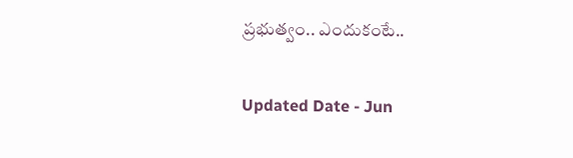ప్రభుత్వం.. ఎందుకంటే..

Updated Date - Jun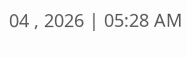04 , 2026 | 05:28 AM